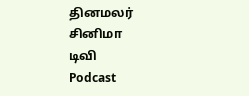தினமலர்
சினிமா
டிவி
Podcast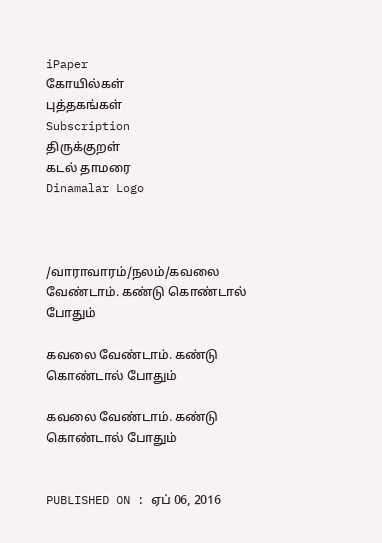iPaper
கோயில்கள்
புத்தகங்கள்
Subscription
திருக்குறள்
கடல் தாமரை
Dinamalar Logo



/வாராவாரம்/நலம்/கவலை வேண்டாம். கண்டு கொண்டால் போதும்

கவலை வேண்டாம். கண்டு கொண்டால் போதும்

கவலை வேண்டாம். கண்டு கொண்டால் போதும்


PUBLISHED ON : ஏப் 06, 2016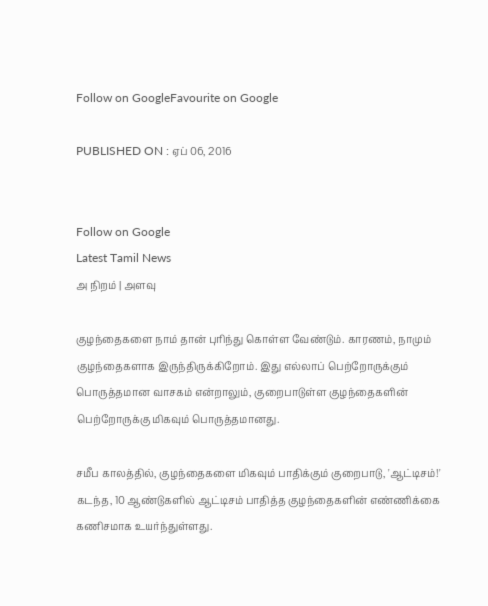Follow on GoogleFavourite on Google

PUBLISHED ON : ஏப் 06, 2016


Follow on Google
Latest Tamil News
அ நிறம் | அளவு

குழந்தைகளை நாம் தான் புரிந்து கொள்ள வேண்டும். காரணம், நாமும் குழந்தைகளாக இருந்திருக்கிறோம். இது எல்லாப் பெற்றோருக்கும் பொருத்தமான வாசகம் என்றாலும், குறைபாடுள்ள குழந்தைகளின் பெற்றோருக்கு மிகவும் பொருத்தமானது.

சமீப காலத்தில், குழந்தைகளை மிகவும் பாதிக்கும் குறைபாடு, 'ஆட்டிசம்!' கடந்த, 10 ஆண்டுகளில் ஆட்டிசம் பாதித்த குழந்தைகளின் எண்ணிக்கை கணிசமாக உயர்ந்துள்ளது.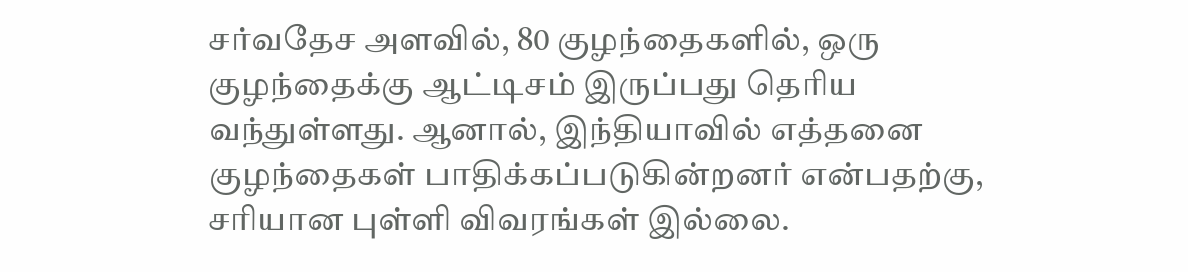சர்வதேச அளவில், 80 குழந்தைகளில், ஒரு குழந்தைக்கு ஆட்டிசம் இருப்பது தெரிய வந்துள்ளது. ஆனால், இந்தியாவில் எத்தனை குழந்தைகள் பாதிக்கப்படுகின்றனர் என்பதற்கு, சரியான புள்ளி விவரங்கள் இல்லை.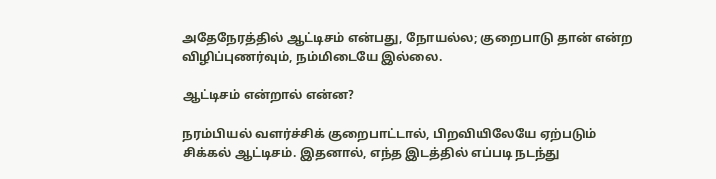அதேநேரத்தில் ஆட்டிசம் என்பது, நோயல்ல; குறைபாடு தான் என்ற விழிப்புணர்வும், நம்மிடையே இல்லை.

ஆட்டிசம் என்றால் என்ன?

நரம்பியல் வளர்ச்சிக் குறைபாட்டால், பிறவியிலேயே ஏற்படும் சிக்கல் ஆட்டிசம். இதனால், எந்த இடத்தில் எப்படி நடந்து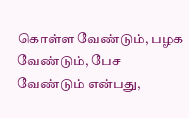கொள்ள வேண்டும், பழக வேண்டும், பேச வேண்டும் என்பது,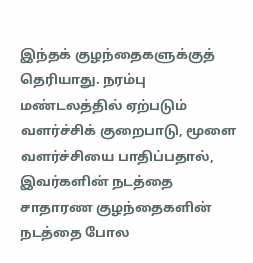இந்தக் குழந்தைகளுக்குத் தெரியாது. நரம்பு மண்டலத்தில் ஏற்படும் வளர்ச்சிக் குறைபாடு, மூளை வளர்ச்சியை பாதிப்பதால், இவர்களின் நடத்தை சாதாரண குழந்தைகளின் நடத்தை போல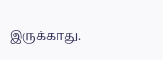இருக்காது.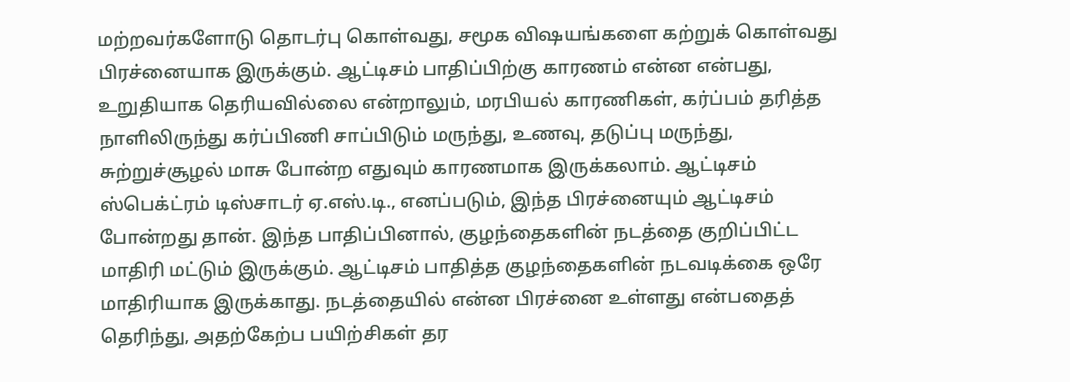மற்றவர்களோடு தொடர்பு கொள்வது, சமூக விஷயங்களை கற்றுக் கொள்வது பிரச்னையாக இருக்கும். ஆட்டிசம் பாதிப்பிற்கு காரணம் என்ன என்பது, உறுதியாக தெரியவில்லை என்றாலும், மரபியல் காரணிகள், கர்ப்பம் தரித்த நாளிலிருந்து கர்ப்பிணி சாப்பிடும் மருந்து, உணவு, தடுப்பு மருந்து, சுற்றுச்சூழல் மாசு போன்ற எதுவும் காரணமாக இருக்கலாம். ஆட்டிசம் ஸ்பெக்ட்ரம் டிஸ்சாடர் ஏ.எஸ்.டி., எனப்படும், இந்த பிரச்னையும் ஆட்டிசம் போன்றது தான். இந்த பாதிப்பினால், குழந்தைகளின் நடத்தை குறிப்பிட்ட மாதிரி மட்டும் இருக்கும். ஆட்டிசம் பாதித்த குழந்தைகளின் நடவடிக்கை ஒரே மாதிரியாக இருக்காது. நடத்தையில் என்ன பிரச்னை உள்ளது என்பதைத் தெரிந்து, அதற்கேற்ப பயிற்சிகள் தர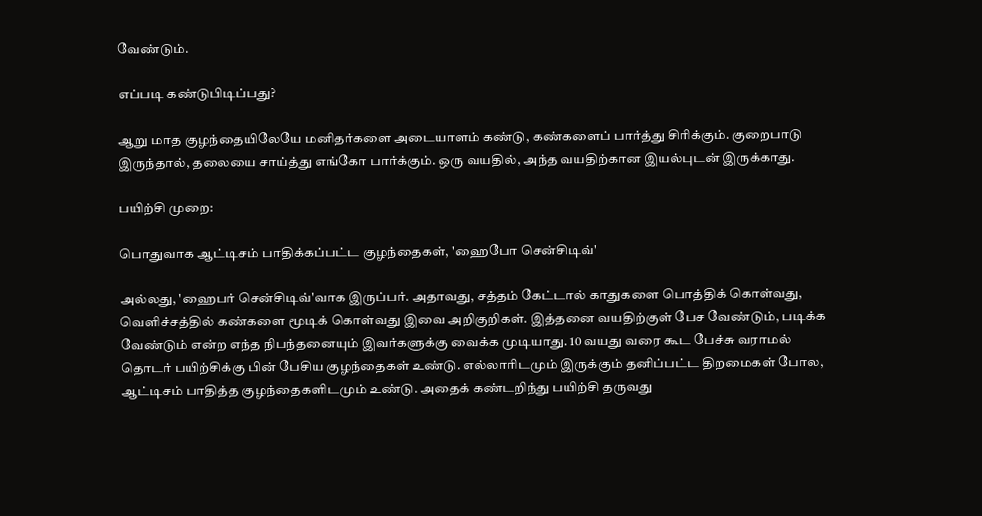வேண்டும்.

எப்படி கண்டுபிடிப்பது?

ஆறு மாத குழந்தையிலேயே மனிதர்களை அடையாளம் கண்டு, கண்களைப் பார்த்து சிரிக்கும். குறைபாடு இருந்தால், தலையை சாய்த்து எங்கோ பார்க்கும். ஒரு வயதில், அந்த வயதிற்கான இயல்புடன் இருக்காது.

பயிற்சி முறை:

பொதுவாக ஆட்டிசம் பாதிக்கப்பட்ட குழந்தைகள், 'ஹைபோ சென்சிடிவ்'

அல்லது, 'ஹைபர் சென்சிடிவ்'வாக இருப்பர். அதாவது, சத்தம் கேட்டால் காதுகளை பொத்திக் கொள்வது, வெளிச்சத்தில் கண்களை மூடிக் கொள்வது இவை அறிகுறிகள். இத்தனை வயதிற்குள் பேச வேண்டும், படிக்க வேண்டும் என்ற எந்த நிபந்தனையும் இவர்களுக்கு வைக்க முடியாது. 10 வயது வரை கூட பேச்சு வராமல் தொடர் பயிற்சிக்கு பின் பேசிய குழந்தைகள் உண்டு. எல்லாரிடமும் இருக்கும் தனிப்பட்ட திறமைகள் போல, ஆட்டிசம் பாதித்த குழந்தைகளிடமும் உண்டு. அதைக் கண்டறிந்து பயிற்சி தருவது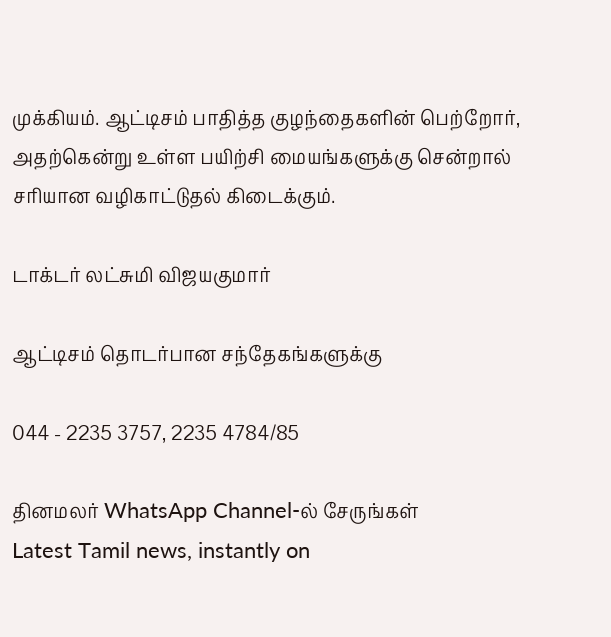முக்கியம். ஆட்டிசம் பாதித்த குழந்தைகளின் பெற்றோர், அதற்கென்று உள்ள பயிற்சி மையங்களுக்கு சென்றால் சரியான வழிகாட்டுதல் கிடைக்கும்.

டாக்டர் லட்சுமி விஜயகுமார்

ஆட்டிசம் தொடர்பான சந்தேகங்களுக்கு

044 - 2235 3757, 2235 4784/85

தினமலர் WhatsApp Channel-ல் சேருங்கள்
Latest Tamil news, instantly on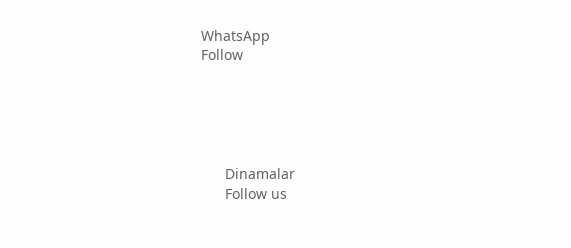WhatsApp
Follow





      Dinamalar
      Follow us